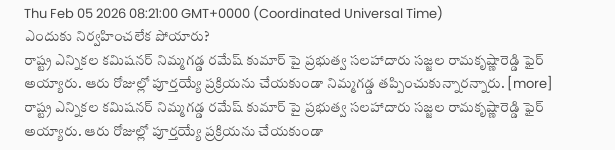Thu Feb 05 2026 08:21:00 GMT+0000 (Coordinated Universal Time)
ఎందుకు నిర్వహించలేక పోయారు?
రాష్ట్ర ఎన్నికల కమిషనర్ నిమ్మగడ్డ రమేష్ కుమార్ పై ప్రభుత్వ సలహాదారు సజ్జల రామకృష్ణారెడ్డి ఫైర్ అయ్యారు. ఆరు రోజుల్లో పూర్తయ్యే ప్రక్రియను చేయకుండా నిమ్మగడ్డ తప్పించుకున్నారన్నారు. [more]
రాష్ట్ర ఎన్నికల కమిషనర్ నిమ్మగడ్డ రమేష్ కుమార్ పై ప్రభుత్వ సలహాదారు సజ్జల రామకృష్ణారెడ్డి ఫైర్ అయ్యారు. ఆరు రోజుల్లో పూర్తయ్యే ప్రక్రియను చేయకుండా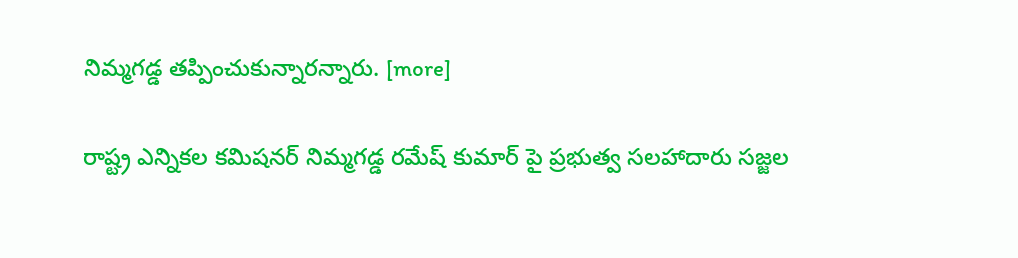నిమ్మగడ్డ తప్పించుకున్నారన్నారు. [more]

రాష్ట్ర ఎన్నికల కమిషనర్ నిమ్మగడ్డ రమేష్ కుమార్ పై ప్రభుత్వ సలహాదారు సజ్జల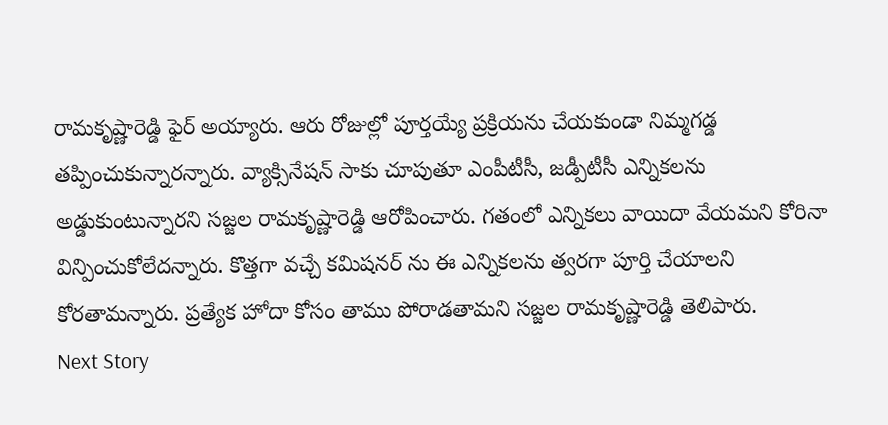రామకృష్ణారెడ్డి ఫైర్ అయ్యారు. ఆరు రోజుల్లో పూర్తయ్యే ప్రక్రియను చేయకుండా నిమ్మగడ్డ తప్పించుకున్నారన్నారు. వ్యాక్సినేషన్ సాకు చూపుతూ ఎంపీటీసీ, జడ్పీటీసీ ఎన్నికలను అడ్డుకుంటున్నారని సజ్జల రామకృష్ణారెడ్డి ఆరోపించారు. గతంలో ఎన్నికలు వాయిదా వేయమని కోరినా విన్పించుకోలేదన్నారు. కొత్తగా వచ్చే కమిషనర్ ను ఈ ఎన్నికలను త్వరగా పూర్తి చేయాలని కోరతామన్నారు. ప్రత్యేక హోదా కోసం తాము పోరాడతామని సజ్జల రామకృష్ణారెడ్డి తెలిపారు.
Next Story